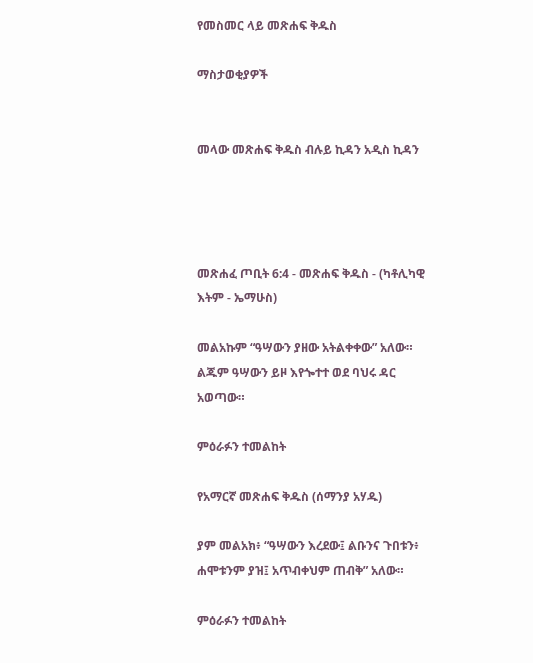የመስመር ላይ መጽሐፍ ቅዱስ

ማስታወቂያዎች


መላው መጽሐፍ ቅዱስ ብሉይ ኪዳን አዲስ ኪዳን




መጽሐፈ ጦቢት 6:4 - መጽሐፍ ቅዱስ - (ካቶሊካዊ እትም - ኤማሁስ)

መልአኩም “ዓሣውን ያዘው አትልቀቀው” አለው። ልጁም ዓሣውን ይዞ እየጐተተ ወደ ባህሩ ዳር አወጣው።

ምዕራፉን ተመልከት

የአማርኛ መጽሐፍ ቅዱስ (ሰማንያ አሃዱ)

ያም መልአክ፥ “ዓሣውን እረደው፤ ልቡንና ጉበቱን፥ ሐሞቱንም ያዝ፤ አጥብቀህም ጠብቅ” አለው።

ምዕራፉን ተመልከት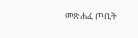መጽሐፈ ጦቢት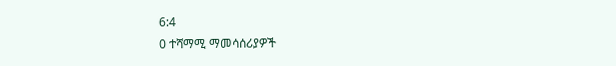6:4
0 ተሻማሚ ማመሳሰሪያዎች